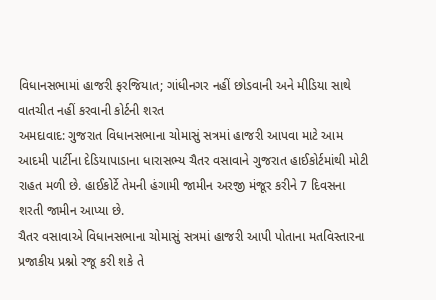વિધાનસભામાં હાજરી ફરજિયાત; ગાંધીનગર નહીં છોડવાની અને મીડિયા સાથે વાતચીત નહીં કરવાની કોર્ટની શરત
અમદાવાદ: ગુજરાત વિધાનસભાના ચોમાસું સત્રમાં હાજરી આપવા માટે આમ આદમી પાર્ટીના દેડિયાપાડાના ધારાસભ્ય ચૈતર વસાવાને ગુજરાત હાઈકોર્ટમાંથી મોટી રાહત મળી છે. હાઈકોર્ટે તેમની હંગામી જામીન અરજી મંજૂર કરીને 7 દિવસના શરતી જામીન આપ્યા છે.
ચૈતર વસાવાએ વિધાનસભાના ચોમાસું સત્રમાં હાજરી આપી પોતાના મતવિસ્તારના પ્રજાકીય પ્રશ્નો રજૂ કરી શકે તે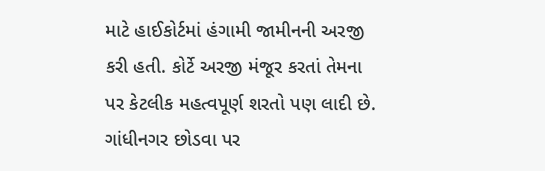માટે હાઈકોર્ટમાં હંગામી જામીનની અરજી કરી હતી. કોર્ટે અરજી મંજૂર કરતાં તેમના પર કેટલીક મહત્વપૂર્ણ શરતો પણ લાદી છે.
ગાંધીનગર છોડવા પર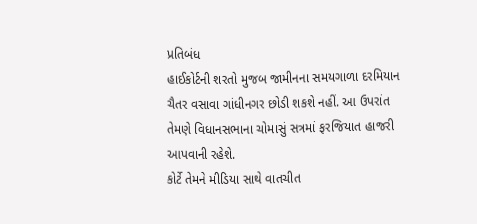પ્રતિબંધ
હાઈકોર્ટની શરતો મુજબ જામીનના સમયગાળા દરમિયાન ચૈતર વસાવા ગાંધીનગર છોડી શકશે નહીં. આ ઉપરાંત તેમણે વિધાનસભાના ચોમાસું સત્રમાં ફરજિયાત હાજરી આપવાની રહેશે.
કોર્ટે તેમને મીડિયા સાથે વાતચીત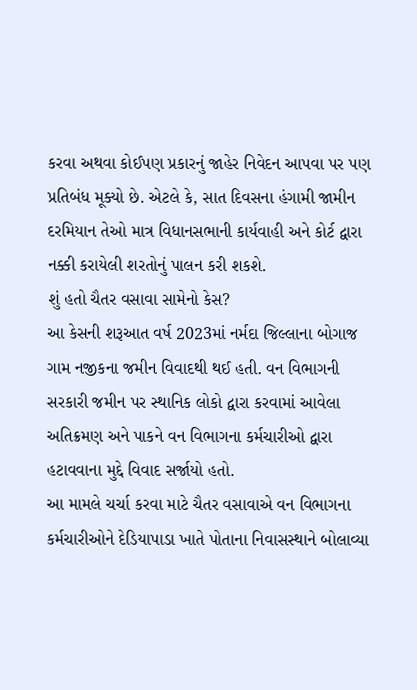કરવા અથવા કોઈપણ પ્રકારનું જાહેર નિવેદન આપવા પર પણ પ્રતિબંધ મૂક્યો છે. એટલે કે, સાત દિવસના હંગામી જામીન દરમિયાન તેઓ માત્ર વિધાનસભાની કાર્યવાહી અને કોર્ટ દ્વારા નક્કી કરાયેલી શરતોનું પાલન કરી શકશે.
શું હતો ચૈતર વસાવા સામેનો કેસ?
આ કેસની શરૂઆત વર્ષ 2023માં નર્મદા જિલ્લાના બોગાજ ગામ નજીકના જમીન વિવાદથી થઈ હતી. વન વિભાગની સરકારી જમીન પર સ્થાનિક લોકો દ્વારા કરવામાં આવેલા અતિક્રમણ અને પાકને વન વિભાગના કર્મચારીઓ દ્વારા હટાવવાના મુદ્દે વિવાદ સર્જાયો હતો.
આ મામલે ચર્ચા કરવા માટે ચૈતર વસાવાએ વન વિભાગના કર્મચારીઓને દેડિયાપાડા ખાતે પોતાના નિવાસસ્થાને બોલાવ્યા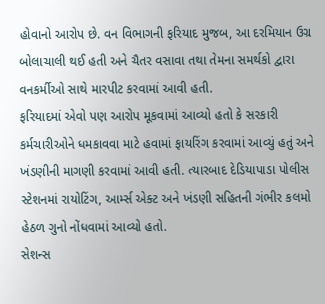હોવાનો આરોપ છે. વન વિભાગની ફરિયાદ મુજબ, આ દરમિયાન ઉગ્ર બોલાચાલી થઈ હતી અને ચૈતર વસાવા તથા તેમના સમર્થકો દ્વારા વનકર્મીઓ સાથે મારપીટ કરવામાં આવી હતી.
ફરિયાદમાં એવો પણ આરોપ મૂકવામાં આવ્યો હતો કે સરકારી કર્મચારીઓને ધમકાવવા માટે હવામાં ફાયરિંગ કરવામાં આવ્યું હતું અને ખંડણીની માગણી કરવામાં આવી હતી. ત્યારબાદ દેડિયાપાડા પોલીસ સ્ટેશનમાં રાયોટિંગ, આર્મ્સ એક્ટ અને ખંડણી સહિતની ગંભીર કલમો હેઠળ ગુનો નોંધવામાં આવ્યો હતો.
સેશન્સ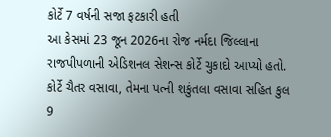કોર્ટે 7 વર્ષની સજા ફટકારી હતી
આ કેસમાં 23 જૂન 2026ના રોજ નર્મદા જિલ્લાના રાજપીપળાની એડિશનલ સેશન્સ કોર્ટે ચુકાદો આપ્યો હતો. કોર્ટે ચૈતર વસાવા, તેમના પત્ની શકુંતલા વસાવા સહિત કુલ 9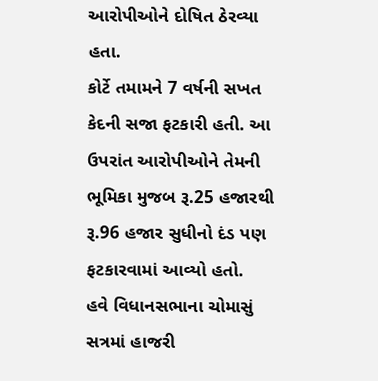આરોપીઓને દોષિત ઠેરવ્યા હતા.
કોર્ટે તમામને 7 વર્ષની સખત કેદની સજા ફટકારી હતી. આ ઉપરાંત આરોપીઓને તેમની ભૂમિકા મુજબ રૂ.25 હજારથી રૂ.96 હજાર સુધીનો દંડ પણ ફટકારવામાં આવ્યો હતો.
હવે વિધાનસભાના ચોમાસું સત્રમાં હાજરી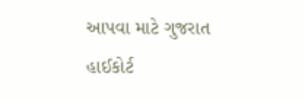આપવા માટે ગુજરાત હાઈકોર્ટ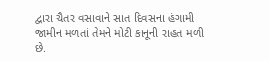દ્વારા ચૈતર વસાવાને સાત દિવસના હંગામી જામીન મળતાં તેમને મોટી કાનૂની રાહત મળી છે.